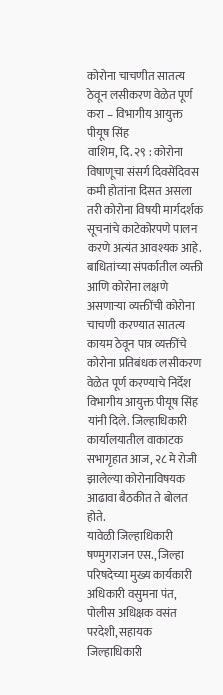कोरोना चाचणीत सातत्य ठेवून लसीकरण वेळेत पूर्ण करा – विभागीय आयुक्त पीयूष सिंह
वाशिम, दि. २९ : कोरोना विषाणूचा संसर्ग दिवसेंदिवस कमी होतांना दिसत असला तरी कोरोना विषयी मार्गदर्शक सूचनांचे काटेकोरपणे पालन करणे अत्यंत आवश्यक आहे. बाधितांच्या संपर्कातील व्यक्ती आणि कोरोना लक्षणे असणाऱ्या व्यक्तींची कोरोना चाचणी करण्यात सातत्य कायम ठेवून पात्र व्यक्तींचे कोरोना प्रतिबंधक लसीकरण वेळेत पूर्ण करण्याचे निर्देश विभागीय आयुक्त पीयूष सिंह यांनी दिले. जिल्हाधिकारी कार्यालयातील वाकाटक सभागृहात आज, २८ मे रोजी झालेल्या कोरोनाविषयक आढावा बैठकीत ते बोलत होते.
यावेळी जिल्हाधिकारी षण्मुगराजन एस., जिल्हा परिषदेच्या मुख्य कार्यकारी अधिकारी वसुमना पंत, पोलीस अधिक्षक वसंत परदेशी, सहायक जिल्हाधिकारी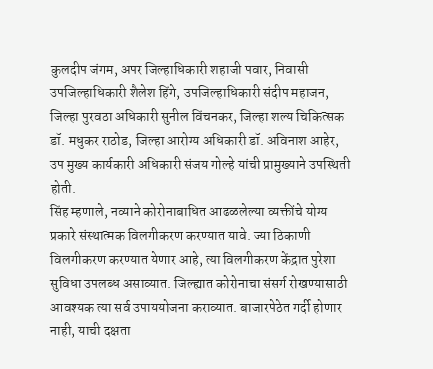कुलदीप जंगम, अपर जिल्हाधिकारी शहाजी पवार, निवासी उपजिल्हाधिकारी शैलेश हिंगे, उपजिल्हाधिकारी संदीप महाजन, जिल्हा पुरवठा अधिकारी सुनील विंचनकर, जिल्हा शल्य चिकित्सक डॉ. मधुकर राठोड, जिल्हा आरोग्य अधिकारी डॉ. अविनाश आहेर, उप मुख्य कार्यकारी अधिकारी संजय गोल्हे यांची प्रामुख्याने उपस्थिती होती.
सिंह म्हणाले, नव्याने कोरोनाबाधित आढळलेल्या व्यक्तींचे योग्य प्रकारे संस्थात्मक विलगीकरण करण्यात यावे. ज्या ठिकाणी विलगीकरण करण्यात येणार आहे, त्या विलगीकरण केंद्रात पुरेशा सुविधा उपलब्ध असाव्यात. जिल्ह्यात कोरोनाचा संसर्ग रोखण्यासाठी आवश्यक त्या सर्व उपाययोजना कराव्यात. बाजारपेठेत गर्दी होणार नाही, याची दक्षता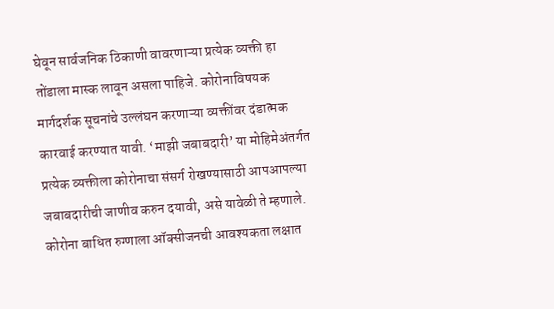घेवून सार्वजनिक ठिकाणी वावरणाऱ्या प्रत्येक व्यक्ती हा तोंडाला मास्क लावून असला पाहिजे. कोरोनाविषयक मार्गदर्शक सूचनांचे उल्लंघन करणाऱ्या व्यक्तींवर दंडात्मक कारवाई करण्यात यावी. ‘माझी जबाबदारी’ या मोहिमेअंतर्गत प्रत्येक व्यक्तीला कोरोनाचा संसर्ग रोखण्यासाठी आपआपल्या जबाबदारीची जाणीव करुन दयावी, असे यावेळी ते म्हणाले.
कोरोना बाधित रुग्णाला ऑक्सीजनची आवश्यकता लक्षात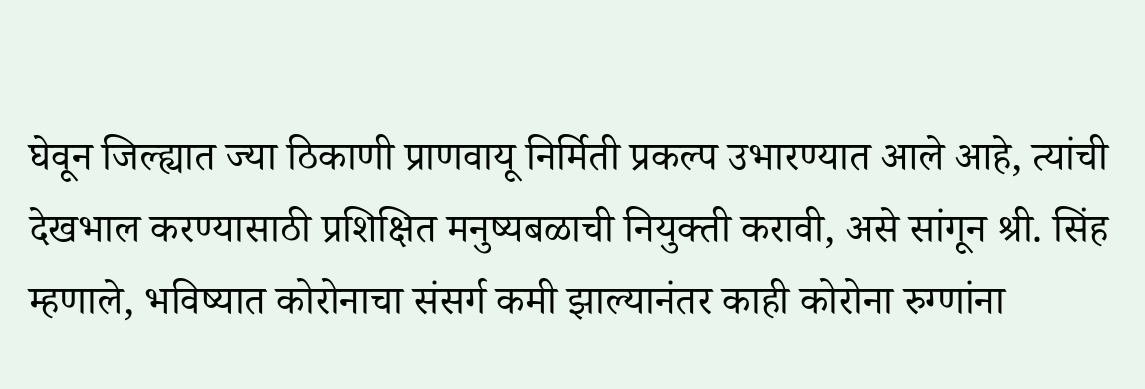घेवून जिल्ह्यात ज्या ठिकाणी प्राणवायू निर्मिती प्रकल्प उभारण्यात आले आहे, त्यांची देखभाल करण्यासाठी प्रशिक्षित मनुष्यबळाची नियुक्ती करावी, असे सांगून श्री. सिंह म्हणाले, भविष्यात कोरोनाचा संसर्ग कमी झाल्यानंतर काही कोरोना रुग्णांना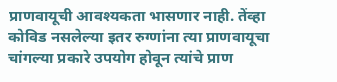प्राणवायूची आवश्यकता भासणार नाही. तेंव्हा कोविड नसलेल्या इतर रुग्णांना त्या प्राणवायूचा चांगल्या प्रकारे उपयोग होवून त्यांचे प्राण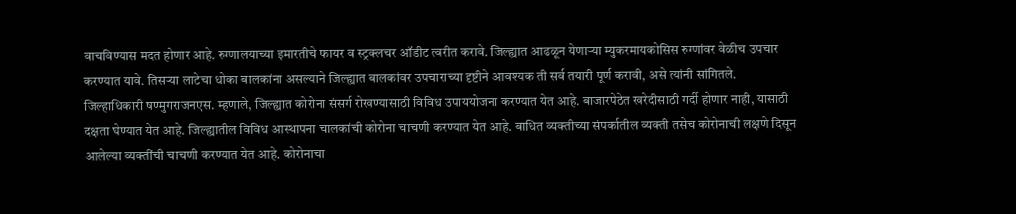वाचविण्यास मदत होणार आहे. रुग्णालयाच्या इमारतीचे फायर व स्ट्रक्लचर ऑडीट त्वरीत करावे. जिल्ह्यात आढळून येणाऱ्या म्युकरमायकोसिस रुग्णांवर वेळीच उपचार करण्यात यावे. तिसऱ्या लाटेचा धोका बालकांना असल्याने जिल्ह्यात बालकांवर उपचाराच्या दृष्टीने आवश्यक ती सर्व तयारी पूर्ण करावी, असे त्यांनी सांगितले.
जिल्हाधिकारी षण्मुगराजनएस. म्हणाले, जिल्ह्यात कोरोना संसर्ग रोखण्यासाठी विविध उपाययोजना करण्यात येत आहे. बाजारपेठेत खरेदीसाठी गर्दी होणार नाही, यासाठी दक्षता घेण्यात येत आहे. जिल्ह्यातील विविध आस्थापना चालकांची कोरोना चाचणी करण्यात येत आहे. बाधित व्यक्तीच्या संपर्कातील व्यक्ती तसेच कोरोनाची लक्षणे दिसून आलेल्या व्यक्तींची चाचणी करण्यात येत आहे. कोरोनाचा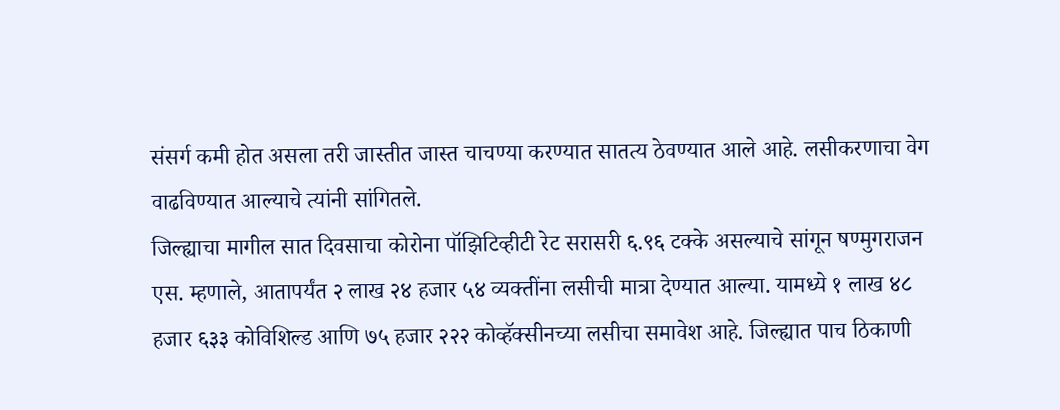संसर्ग कमी होत असला तरी जास्तीत जास्त चाचण्या करण्यात सातत्य ठेवण्यात आले आहे. लसीकरणाचा वेग वाढविण्यात आल्याचे त्यांनी सांगितले.
जिल्ह्याचा मागील सात दिवसाचा कोरोना पॉझिटिव्हीटी रेट सरासरी ६.९६ टक्के असल्याचे सांगून षण्मुगराजन एस. म्हणाले, आतापर्यंत २ लाख २४ हजार ५४ व्यक्तींना लसीची मात्रा देण्यात आल्या. यामध्ये १ लाख ४८ हजार ६३३ कोविशिल्ड आणि ७५ हजार २२२ कोव्हॅक्सीनच्या लसीचा समावेश आहे. जिल्ह्यात पाच ठिकाणी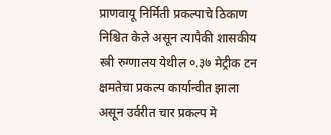प्राणवायू निर्मिती प्रकल्पाचे ठिकाण निश्चित केले असून त्यापैकी शासकीय स्त्री रुग्णालय येथील ०.३७ मेट्रीक टन क्षमतेचा प्रकल्प कार्यान्वीत झाला असून उर्वरीत चार प्रकल्प मे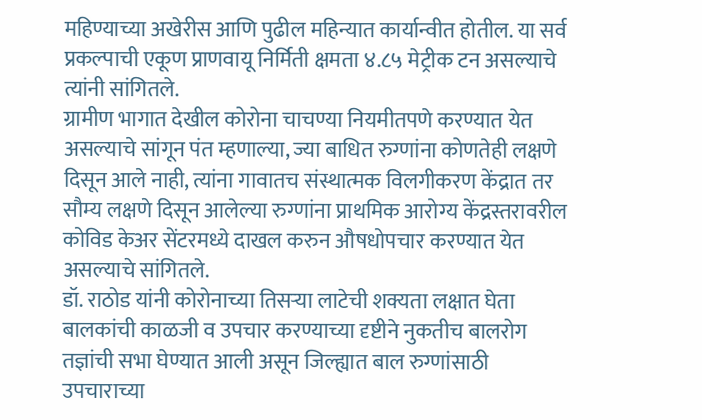महिण्याच्या अखेरीस आणि पुढील महिन्यात कार्यान्वीत होतील. या सर्व प्रकल्पाची एकूण प्राणवायू निर्मिती क्षमता ४.८५ मेट्रीक टन असल्याचे त्यांनी सांगितले.
ग्रामीण भागात देखील कोरोना चाचण्या नियमीतपणे करण्यात येत असल्याचे सांगून पंत म्हणाल्या, ज्या बाधित रुग्णांना कोणतेही लक्षणे दिसून आले नाही, त्यांना गावातच संस्थात्मक विलगीकरण केंद्रात तर सौम्य लक्षणे दिसून आलेल्या रुग्णांना प्राथमिक आरोग्य केंद्रस्तरावरील कोविड केअर सेंटरमध्ये दाखल करुन औषधोपचार करण्यात येत असल्याचे सांगितले.
डॉ. राठोड यांनी कोरोनाच्या तिसऱ्या लाटेची शक्यता लक्षात घेता बालकांची काळजी व उपचार करण्याच्या दृष्टीने नुकतीच बालरोग तज्ञांची सभा घेण्यात आली असून जिल्ह्यात बाल रुग्णांसाठी उपचाराच्या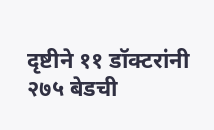दृष्टीने ११ डॉक्टरांनी २७५ बेडची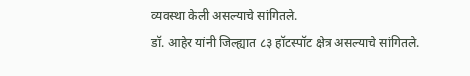व्यवस्था केली असल्याचे सांगितले.
डॉ. आहेर यांनी जिल्ह्यात ८३ हॉटस्पॉट क्षेत्र असल्याचे सांगितले.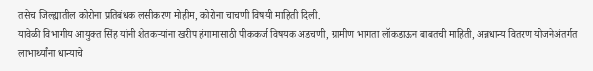तसेच जिल्ह्यातील कोरोना प्रतिबंधक लसीकरण मोहीम, कोरोना चाचणी विषयी माहिती दिली.
यावेळी विभागीय आयुक्त सिंह यांनी शेतकऱ्यांना खरीप हंगामासाठी पीककर्ज विषयक अडचणी, ग्रामीण भागता लॉकडाऊन बाबतची माहिती, अन्नधान्य वितरण योजनेअंतर्गत लाभार्थ्यांना धान्याचे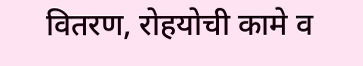वितरण, रोहयोची कामे व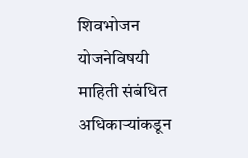शिवभोजन योजनेविषयी माहिती संबंधित अधिकाऱ्यांकडून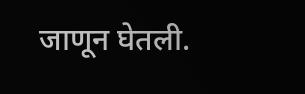जाणून घेतली.